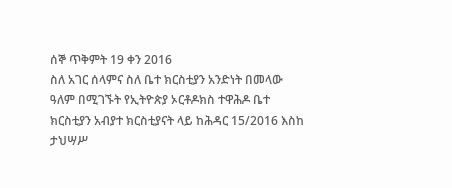ሰኞ ጥቅምት 19 ቀን 2016
ስለ አገር ሰላምና ስለ ቤተ ክርስቲያን አንድነት በመላው ዓለም በሚገኙት የኢትዮጵያ ኦርቶዶክስ ተዋሕዶ ቤተ ክርስቲያን አብያተ ክርስቲያናት ላይ ከሕዳር 15/2016 እስከ ታህሣሥ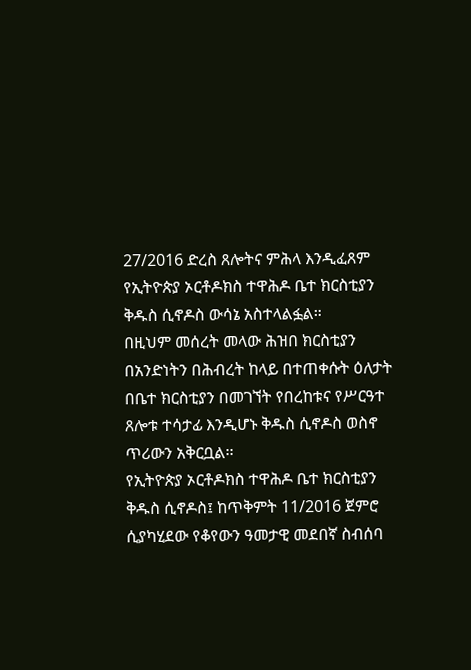27/2016 ድረስ ጸሎትና ምሕላ እንዲፈጸም የኢትዮጵያ ኦርቶዶክስ ተዋሕዶ ቤተ ክርስቲያን ቅዱስ ሲኖዶስ ውሳኔ አስተላልፏል።
በዚህም መሰረት መላው ሕዝበ ክርስቲያን በአንድነትን በሕብረት ከላይ በተጠቀሱት ዕለታት በቤተ ክርስቲያን በመገኘት የበረከቱና የሥርዓተ ጸሎቱ ተሳታፊ እንዲሆኑ ቅዱስ ሲኖዶስ ወስኖ ጥሪውን አቅርቧል፡፡
የኢትዮጵያ ኦርቶዶክስ ተዋሕዶ ቤተ ክርስቲያን ቅዱስ ሲኖዶስ፤ ከጥቅምት 11/2016 ጀምሮ ሲያካሂደው የቆየውን ዓመታዊ መደበኛ ስብሰባ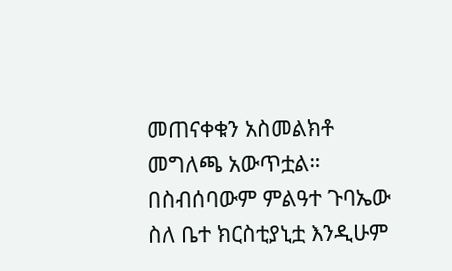መጠናቀቁን አስመልክቶ መግለጫ አውጥቷል።
በስብሰባውም ምልዓተ ጉባኤው ስለ ቤተ ክርስቲያኒቷ እንዲሁም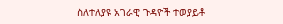ስለተለያዩ አገራዊ ጉዳዮች ተወያይቶ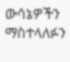ውሳኔዎችን ማስተላለፉን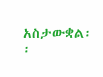አስታውቋል፡፡